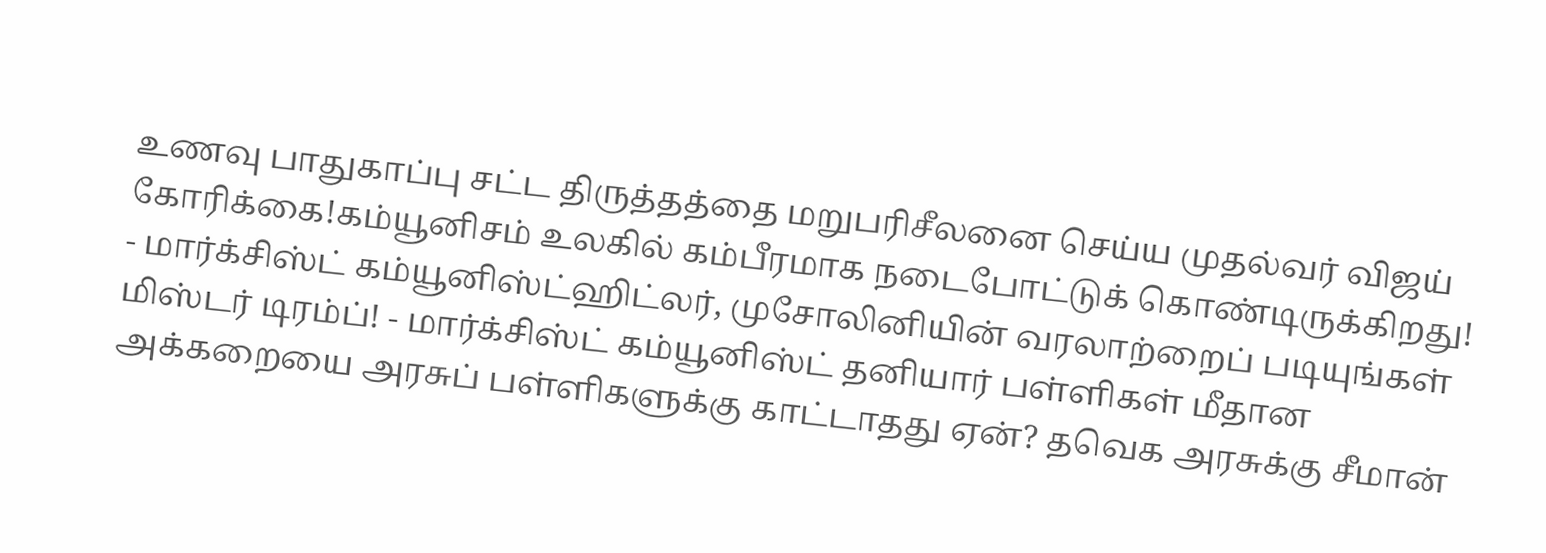உணவு பாதுகாப்பு சட்ட திருத்தத்தை மறுபரிசீலனை செய்ய முதல்வர் விஜய் கோரிக்கை!கம்யூனிசம் உலகில் கம்பீரமாக நடைபோட்டுக் கொண்டிருக்கிறது! - மார்க்சிஸ்ட் கம்யூனிஸ்ட்ஹிட்லர், முசோலினியின் வரலாற்றைப் படியுங்கள் மிஸ்டர் டிரம்ப்! - மார்க்சிஸ்ட் கம்யூனிஸ்ட் தனியார் பள்ளிகள் மீதான அக்கறையை அரசுப் பள்ளிகளுக்கு காட்டாதது ஏன்? தவெக அரசுக்கு சீமான்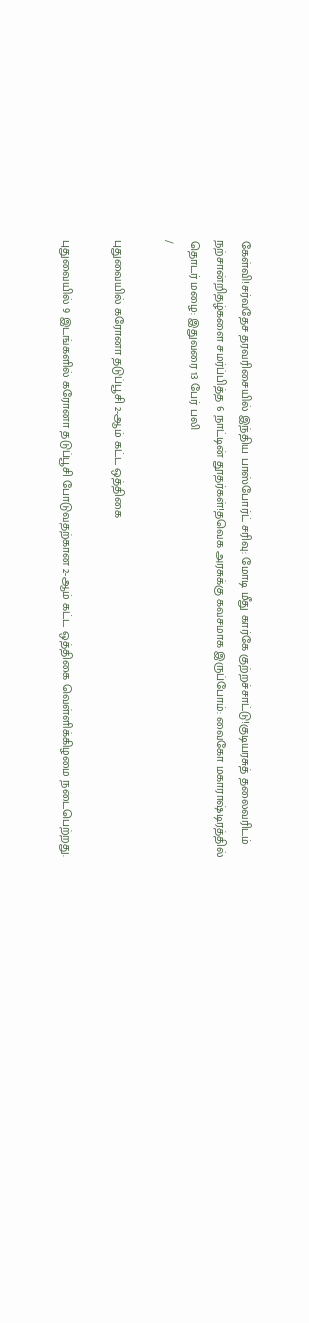கேள்வி!சர்வதேச தரவரிசையில் இந்திய பாஸ்போர்ட் சரிவு: மோடி மீது கார்கே குற்றச்சாட்டு!குடியரசுத் தலைவரிடம் நற்சான்றிதழ்களை சமர்ப்பித்த 6 நாட்டின் தூதர்கள்!தவெக அரசுக்கு கவசமாக இருப்போம்: வைகோ மகாராஷ்டிரத்தில் தொடர் மழை: இதுவரை 13 பேர் பலி
/

புதுவையில் கரோனா தடுப்பூசி 2-ஆம் கட்ட ஒத்திகை

புதுவையில் 9 இடங்களில் கரோனா தடுப்பூசி போடுவதற்கான 2-ஆம் கட்ட ஒத்திகை வெள்ளிக்கிழமை நடைபெற்றது.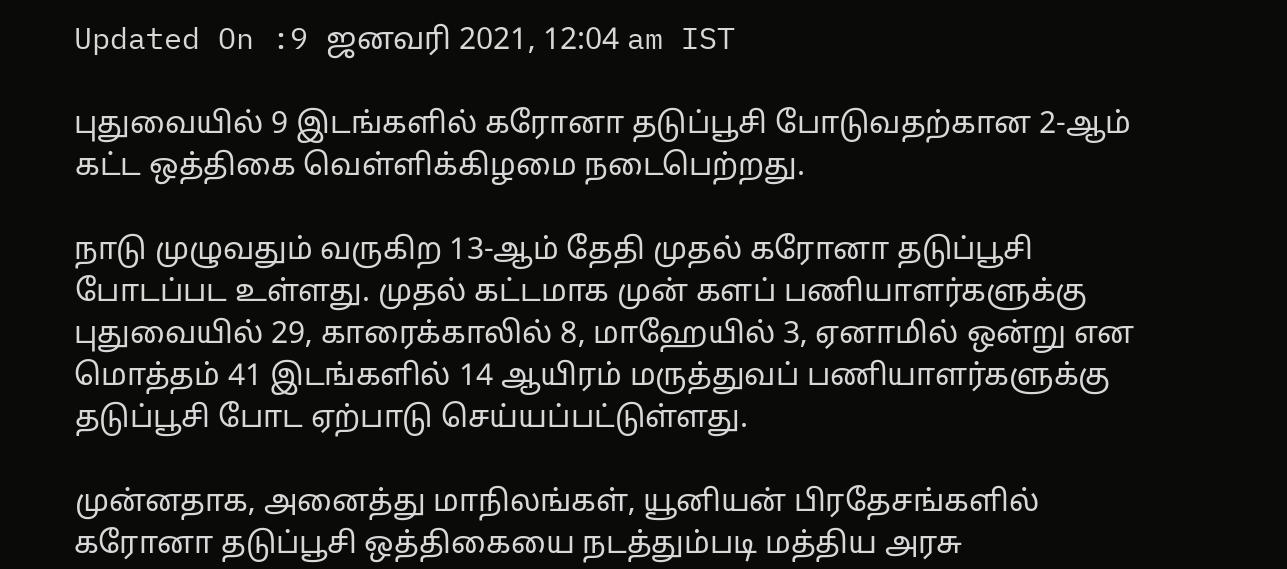Updated On :9 ஜனவரி 2021, 12:04 am IST

புதுவையில் 9 இடங்களில் கரோனா தடுப்பூசி போடுவதற்கான 2-ஆம் கட்ட ஒத்திகை வெள்ளிக்கிழமை நடைபெற்றது.

நாடு முழுவதும் வருகிற 13-ஆம் தேதி முதல் கரோனா தடுப்பூசி போடப்பட உள்ளது. முதல் கட்டமாக முன் களப் பணியாளர்களுக்கு புதுவையில் 29, காரைக்காலில் 8, மாஹேயில் 3, ஏனாமில் ஒன்று என மொத்தம் 41 இடங்களில் 14 ஆயிரம் மருத்துவப் பணியாளர்களுக்கு தடுப்பூசி போட ஏற்பாடு செய்யப்பட்டுள்ளது.

முன்னதாக, அனைத்து மாநிலங்கள், யூனியன் பிரதேசங்களில் கரோனா தடுப்பூசி ஒத்திகையை நடத்தும்படி மத்திய அரசு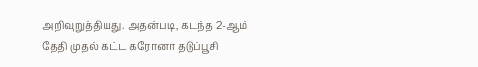அறிவுறுத்தியது. அதன்படி, கடந்த 2-ஆம் தேதி முதல் கட்ட கரோனா தடுப்பூசி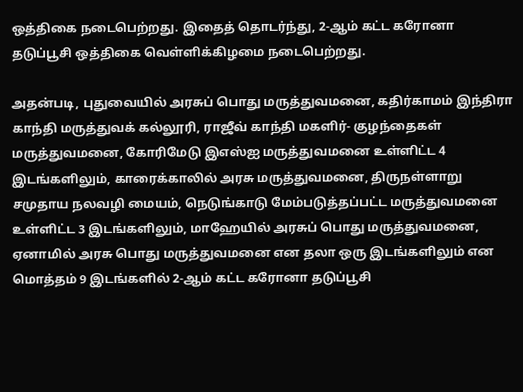ஒத்திகை நடைபெற்றது. இதைத் தொடர்ந்து, 2-ஆம் கட்ட கரோனா தடுப்பூசி ஒத்திகை வெள்ளிக்கிழமை நடைபெற்றது.

அதன்படி, புதுவையில் அரசுப் பொது மருத்துவமனை, கதிர்காமம் இந்திரா காந்தி மருத்துவக் கல்லூரி, ராஜீவ் காந்தி மகளிர்- குழந்தைகள் மருத்துவமனை, கோரிமேடு இஎஸ்ஐ மருத்துவமனை உள்ளிட்ட 4 இடங்களிலும், காரைக்காலில் அரசு மருத்துவமனை, திருநள்ளாறு சமுதாய நலவழி மையம், நெடுங்காடு மேம்படுத்தப்பட்ட மருத்துவமனை உள்ளிட்ட 3 இடங்களிலும், மாஹேயில் அரசுப் பொது மருத்துவமனை, ஏனாமில் அரசு பொது மருத்துவமனை என தலா ஒரு இடங்களிலும் என மொத்தம் 9 இடங்களில் 2-ஆம் கட்ட கரோனா தடுப்பூசி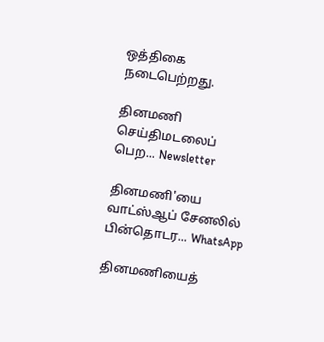ஒத்திகை நடைபெற்றது.

தினமணி செய்திமடலைப் பெற... Newsletter

தினமணி'யை வாட்ஸ்ஆப் சேனலில் பின்தொடர... WhatsApp

தினமணியைத்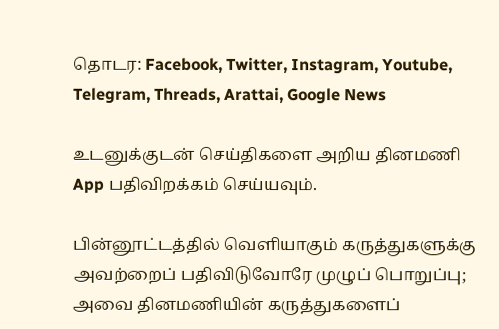தொடர: Facebook, Twitter, Instagram, Youtube, Telegram, Threads, Arattai, Google News

உடனுக்குடன் செய்திகளை அறிய தினமணி App பதிவிறக்கம் செய்யவும்.

பின்னூட்டத்தில் வெளியாகும் கருத்துகளுக்கு அவற்றைப் பதிவிடுவோரே முழுப் பொறுப்பு; அவை தினமணியின் கருத்துகளைப்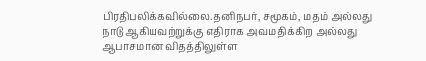பிரதிபலிக்கவில்லை.தனிநபர், சமூகம், மதம் அல்லது நாடு ஆகியவற்றுக்கு எதிராக அவமதிக்கிற அல்லது ஆபாசமான விதத்திலுள்ள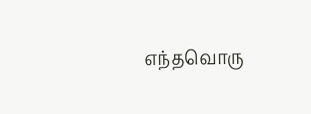எந்தவொரு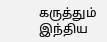கருத்தும் இந்திய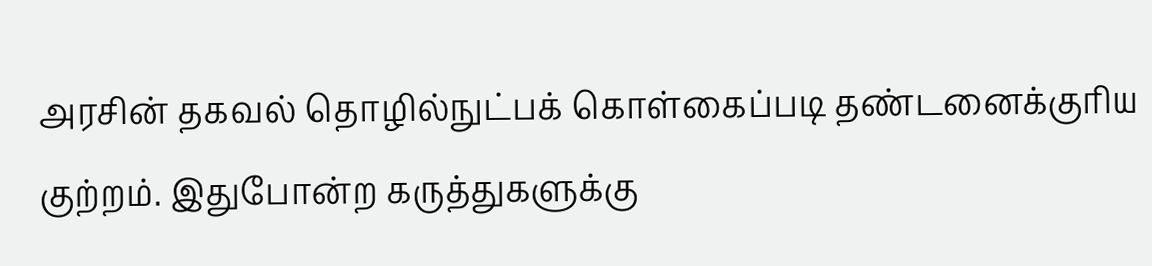அரசின் தகவல் தொழில்நுட்பக் கொள்கைப்படி தண்டனைக்குரிய குற்றம். இதுபோன்ற கருத்துகளுக்கு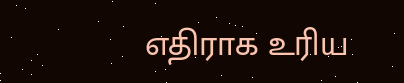எதிராக உரிய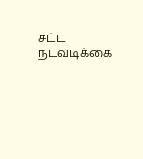சட்ட நடவடிக்கை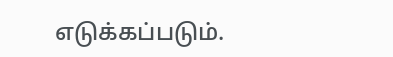எடுக்கப்படும்.